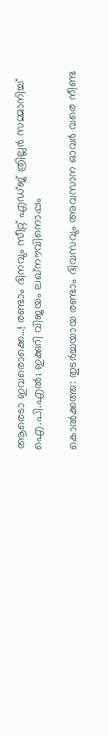ആരെടാ ഇവരൊക്കെ…! രണ്ടാം ദിനവും സീറ്റ് എഡ്ജ് ത്രില്ലർ സമ്മാനിച്ച് ഐ.പി.എൽ; ഇക്കുറി വിജയം ലഖ്‌നൗവിനൊപ്പം

കൊൽക്കത്ത: തുടർച്ചയായ രണ്ടാം ദിവസവും അവസാന ഓവർ വരെ നീണ്ട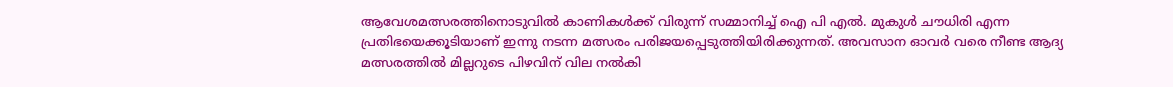ആവേശമത്സരത്തിനൊടുവിൽ കാണികൾക്ക് വിരുന്ന് സമ്മാനിച്ച് ഐ പി എൽ. മുകുൾ ചൗധിരി എന്ന പ്രതിഭയെക്കൂടിയാണ് ഇന്നു നടന്ന മത്സരം പരിജയപ്പെടുത്തിയിരിക്കുന്നത്. അവസാന ഓവർ വരെ നീണ്ട ആദ്യ മത്സരത്തിൽ മില്ലറുടെ പിഴവിന് വില നൽകി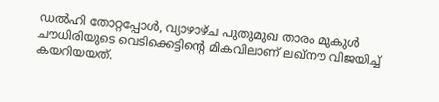ഡൽഹി തോറ്റപ്പോൾ, വ്യാഴാഴ്ച പുതുമുഖ താരം മുകുൾ ചൗധിരിയുടെ വെടിക്കെട്ടിന്റെ മികവിലാണ് ലഖ്‌നൗ വിജയിച്ച് കയറിയയത്.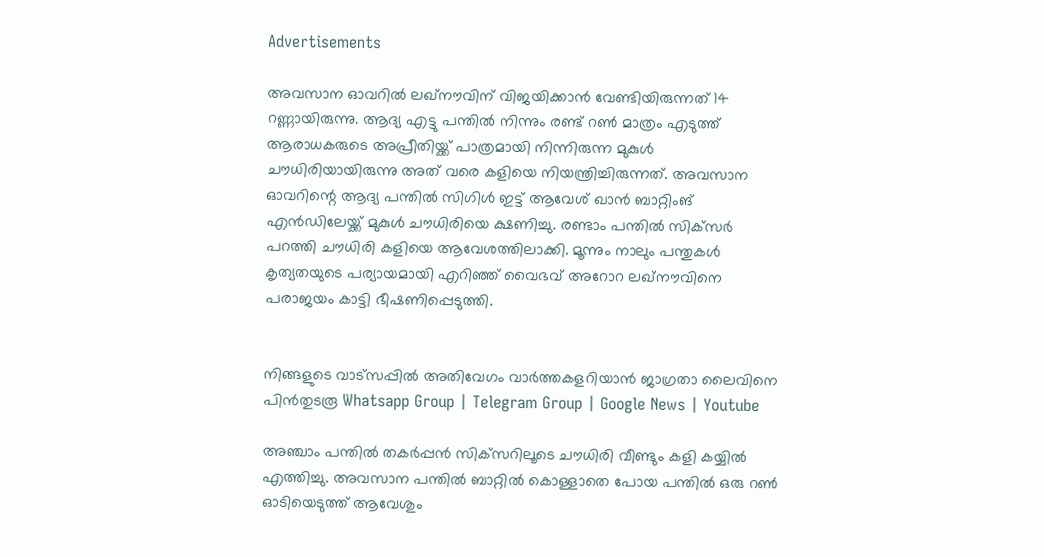Advertisements

അവസാന ഓവറിൽ ലഖ്‌നൗവിന് വിജയിക്കാൻ വേണ്ടിയിരുന്നത് 14 റണ്ണായിരുന്നു. ആദ്യ എട്ടു പന്തിൽ നിന്നും രണ്ട് റൺ മാത്രം എടുത്ത് ആരാധകരുടെ അപ്രീതിയ്ക്ക് പാത്രമായി നിന്നിരുന്ന മുകുൾ ചൗധിരിയായിരുന്നു അത് വരെ കളിയെ നിയന്ത്രിച്ചിരുന്നത്. അവസാന ഓവറിന്റെ ആദ്യ പന്തിൽ സിഗിൾ ഇട്ട് ആവേശ് ഖാൻ ബാറ്റിംങ് എൻഡിലേയ്ക്ക് മുകുൾ ചൗധിരിയെ ക്ഷണിച്ചു. രണ്ടാം പന്തിൽ സിക്‌സർ പറത്തി ചൗധിരി കളിയെ ആവേശത്തിലാക്കി. മൂന്നും നാലും പന്തുകൾ കൃത്യതയുടെ പര്യായമായി എറിഞ്ഞ് വൈഭവ് അറോറ ലഖ്‌നൗവിനെ പരാജയം കാട്ടി ഭീഷണിപ്പെടുത്തി.


നിങ്ങളുടെ വാട്സപ്പിൽ അതിവേഗം വാർത്തകളറിയാൻ ജാഗ്രതാ ലൈവിനെ പിൻതുടരൂ Whatsapp Group | Telegram Group | Google News | Youtube

അഞ്ചാം പന്തിൽ തകർപ്പൻ സിക്‌സറിലൂടെ ചൗധിരി വീണ്ടും കളി കയ്യിൽ എത്തിച്ചു. അവസാന പന്തിൽ ബാറ്റിൽ കൊള്ളാതെ പോയ പന്തിൽ ഒരു റൺ ഓടിയെടുത്ത് ആവേശും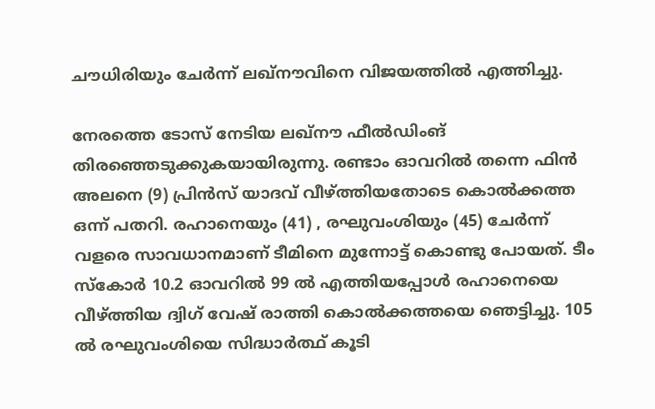ചൗധിരിയും ചേർന്ന് ലഖ്‌നൗവിനെ വിജയത്തിൽ എത്തിച്ചു.

നേരത്തെ ടോസ് നേടിയ ലഖ്‌നൗ ഫീൽഡിംങ് തിരഞ്ഞെടുക്കുകയായിരുന്നു. രണ്ടാം ഓവറിൽ തന്നെ ഫിൻ അലനെ (9) പ്രിൻസ് യാദവ് വീഴ്ത്തിയതോടെ കൊൽക്കത്ത ഒന്ന് പതറി. രഹാനെയും (41) , രഘുവംശിയും (45) ചേർന്ന് വളരെ സാവധാനമാണ് ടീമിനെ മുന്നോട്ട് കൊണ്ടു പോയത്. ടീം സ്‌കോർ 10.2 ഓവറിൽ 99 ൽ എത്തിയപ്പോൾ രഹാനെയെ വീഴ്ത്തിയ ദ്വിഗ് വേഷ് രാത്തി കൊൽക്കത്തയെ ഞെട്ടിച്ചു. 105 ൽ രഘുവംശിയെ സിദ്ധാർത്ഥ് കൂടി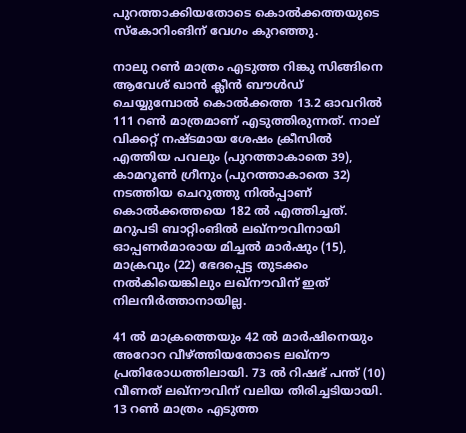പുറത്താക്കിയതോടെ കൊൽക്കത്തയുടെ സ്‌കോറിംങിന് വേഗം കുറഞ്ഞു.

നാലു റൺ മാത്രം എടുത്ത റിങ്കു സിങ്ങിനെ ആവേശ് ഖാൻ ക്ലീൻ ബൗൾഡ് ചെയ്യുമ്പോൽ കൊൽക്കത്ത 13.2 ഓവറിൽ 111 റൺ മാത്രമാണ് എടുത്തിരുന്നത്. നാല് വിക്കറ്റ് നഷ്ടമായ ശേഷം ക്രീസിൽ എത്തിയ പവലും (പുറത്താകാതെ 39), കാമറൂൺ ഗ്രീനും (പുറത്താകാതെ 32) നടത്തിയ ചെറുത്തു നിൽപ്പാണ് കൊൽക്കത്തയെ 182 ൽ എത്തിച്ചത്. മറുപടി ബാറ്റിംങിൽ ലഖ്‌നൗവിനായി ഓപ്പണർമാരായ മിച്ചൽ മാർഷും (15), മാക്രവും (22) ഭേദപ്പെട്ട തുടക്കം നൽകിയെങ്കിലും ലഖ്‌നൗവിന് ഇത് നിലനിർത്താനായില്ല.

41 ൽ മാക്രത്തെയും 42 ൽ മാർഷിനെയും അറോറ വീഴ്ത്തിയതോടെ ലഖ്‌നൗ പ്രതിരോധത്തിലായി. 73 ൽ റിഷഭ് പന്ത് (10) വീണത് ലഖ്‌നൗവിന് വലിയ തിരിച്ചടിയായി. 13 റൺ മാത്രം എടുത്ത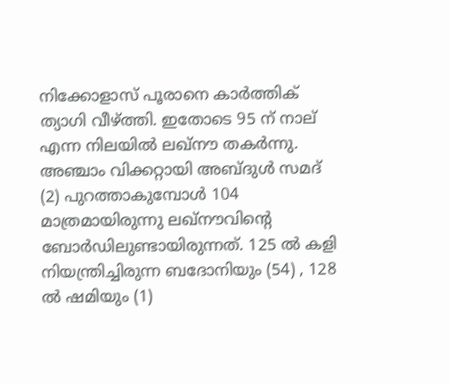നിക്കോളാസ് പൂരാനെ കാർത്തിക് ത്യാഗി വീഴ്ത്തി. ഇതോടെ 95 ന് നാല് എന്ന നിലയിൽ ലഖ്‌നൗ തകർന്നു. അഞ്ചാം വിക്കറ്റായി അബ്ദുൾ സമദ് (2) പുറത്താകുമ്പോൾ 104 മാത്രമായിരുന്നു ലഖ്‌നൗവിന്റെ ബോർഡിലുണ്ടായിരുന്നത്. 125 ൽ കളി നിയന്ത്രിച്ചിരുന്ന ബദോനിയും (54) , 128 ൽ ഷമിയും (1)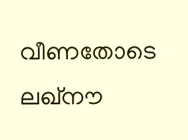വീണതോടെ ലഖ്‌നൗ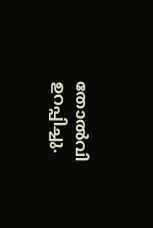തോൽവി ഉറപ്പിച്ചു.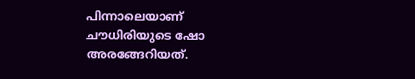പിന്നാലെയാണ് ചൗധിരിയുടെ ഷോ അരങ്ങേറിയത്.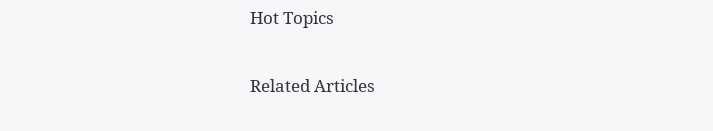Hot Topics

Related Articles